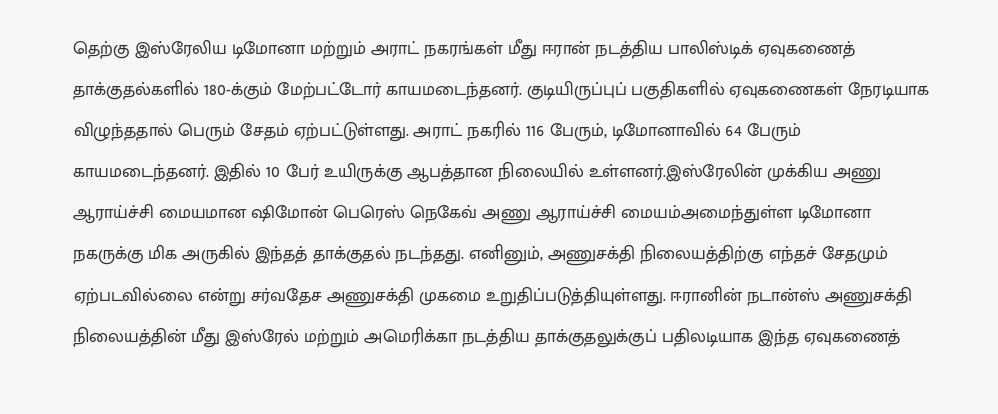தெற்கு இஸ்ரேலிய டிமோனா மற்றும் அராட் நகரங்கள் மீது ஈரான் நடத்திய பாலிஸ்டிக் ஏவுகணைத் தாக்குதல்களில் 180-க்கும் மேற்பட்டோர் காயமடைந்தனர். குடியிருப்புப் பகுதிகளில் ஏவுகணைகள் நேரடியாக விழுந்ததால் பெரும் சேதம் ஏற்பட்டுள்ளது. அராட் நகரில் 116 பேரும், டிமோனாவில் 64 பேரும் காயமடைந்தனர். இதில் 10 பேர் உயிருக்கு ஆபத்தான நிலையில் உள்ளனர்.இஸ்ரேலின் முக்கிய அணு ஆராய்ச்சி மையமான ஷிமோன் பெரெஸ் நெகேவ் அணு ஆராய்ச்சி மையம்அமைந்துள்ள டிமோனா நகருக்கு மிக அருகில் இந்தத் தாக்குதல் நடந்தது. எனினும், அணுசக்தி நிலையத்திற்கு எந்தச் சேதமும் ஏற்படவில்லை என்று சர்வதேச அணுசக்தி முகமை உறுதிப்படுத்தியுள்ளது. ஈரானின் நடான்ஸ் அணுசக்தி நிலையத்தின் மீது இஸ்ரேல் மற்றும் அமெரிக்கா நடத்திய தாக்குதலுக்குப் பதிலடியாக இந்த ஏவுகணைத்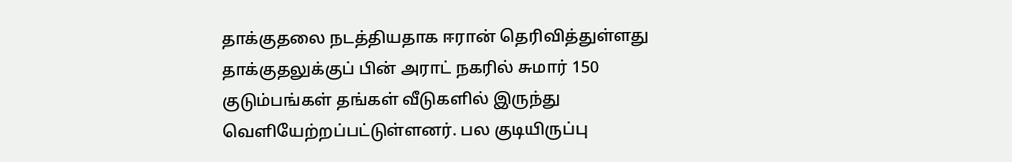தாக்குதலை நடத்தியதாக ஈரான் தெரிவித்துள்ளது தாக்குதலுக்குப் பின் அராட் நகரில் சுமார் 150 குடும்பங்கள் தங்கள் வீடுகளில் இருந்து வெளியேற்றப்பட்டுள்ளனர். பல குடியிருப்பு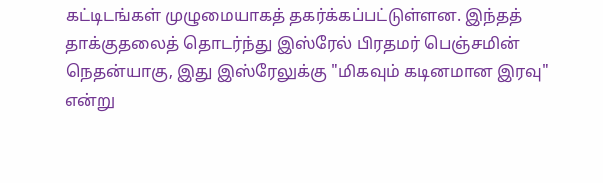கட்டிடங்கள் முழுமையாகத் தகர்க்கப்பட்டுள்ளன. இந்தத் தாக்குதலைத் தொடர்ந்து இஸ்ரேல் பிரதமர் பெஞ்சமின் நெதன்யாகு, இது இஸ்ரேலுக்கு "மிகவும் கடினமான இரவு" என்று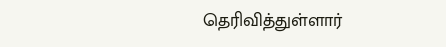தெரிவித்துள்ளார்